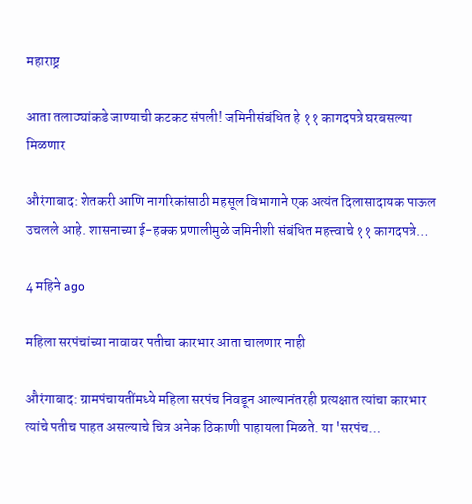महाराष्ट्र

आता तलाठ्यांकडे जाण्याची कटकट संपली! जमिनीसंबंधित हे ११ कागदपत्रे घरबसल्या मिळणार

औरंगाबाद: शेतकरी आणि नागरिकांसाठी महसूल विभागाने एक अत्यंत दिलासादायक पाऊल उचलले आहे. शासनाच्या ई-हक्क प्रणालीमुळे जमिनीशी संबंधित महत्त्वाचे ११ कागदपत्रे…

4 महिने ago

महिला सरपंचांच्या नावावर पतीचा कारभार आता चालणार नाही

औरंगाबाद: ग्रामपंचायतींमध्ये महिला सरपंच निवडून आल्यानंतरही प्रत्यक्षात त्यांचा कारभार त्यांचे पतीच पाहत असल्याचे चित्र अनेक ठिकाणी पाहायला मिळते. या 'सरपंच…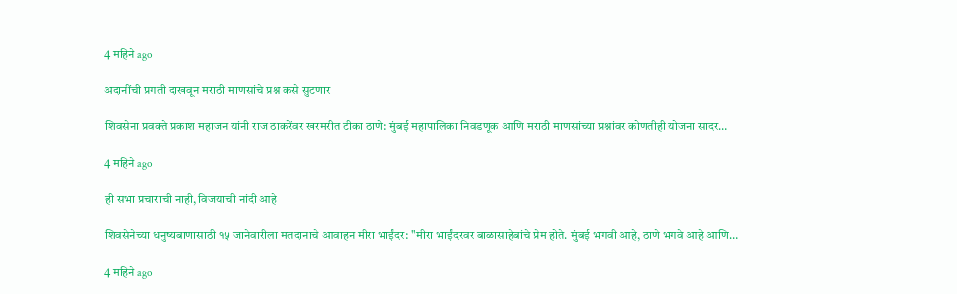4 महिने ago

अदानींची प्रगती दाखवून मराठी माणसांचे प्रश्न कसे सुटणार

शिवसेना प्रवक्ते प्रकाश महाजन यांनी राज ठाकरेंवर खरमरीत टीका ठाणे: मुंबई महापालिका निवडणूक आणि मराठी माणसांच्या प्रश्नांवर कोणतीही योजना सादर…

4 महिने ago

ही सभा प्रचाराची नाही, विजयाची नांदी आहे

शिवसेनेच्या धनुष्यबाणासाठी १५ जानेवारीला मतदानाचे आवाहन मीरा भाईंदर: "मीरा भाईंदरवर बाळासाहेबांचे प्रेम होते. मुंबई भगवी आहे, ठाणे भगवे आहे आणि…

4 महिने ago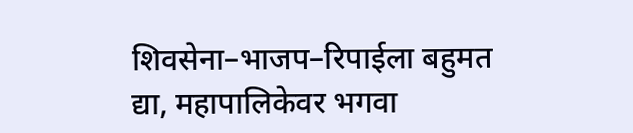शिवसेना–भाजप–रिपाईला बहुमत द्या, महापालिकेवर भगवा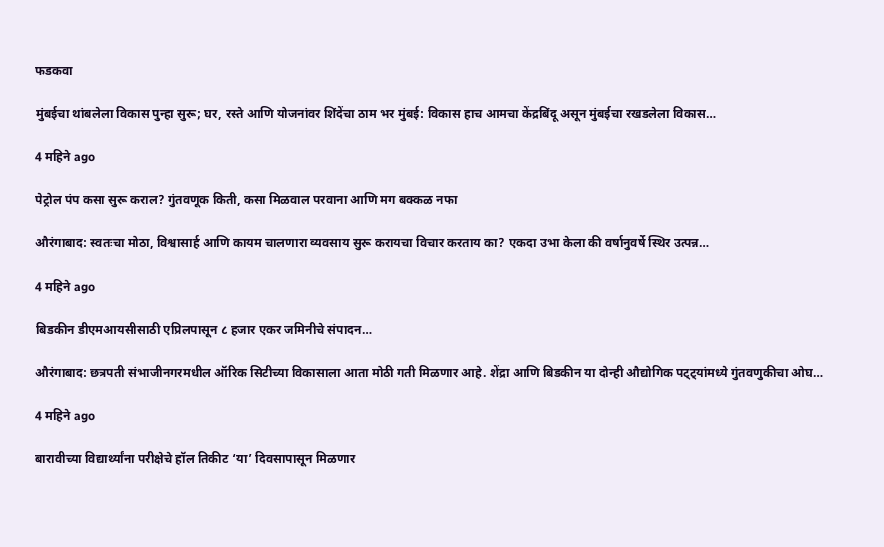फडकवा

मुंबईचा थांबलेला विकास पुन्हा सुरू; घर, रस्ते आणि योजनांवर शिंदेंचा ठाम भर मुंबई: विकास हाच आमचा केंद्रबिंदू असून मुंबईचा रखडलेला विकास…

4 महिने ago

पेट्रोल पंप कसा सुरू कराल? गुंतवणूक किती, कसा मिळवाल परवाना आणि मग बक्कळ नफा

औरंगाबाद: स्वतःचा मोठा, विश्वासार्ह आणि कायम चालणारा व्यवसाय सुरू करायचा विचार करताय का? एकदा उभा केला की वर्षानुवर्षे स्थिर उत्पन्न…

4 महिने ago

बिडकीन डीएमआयसीसाठी एप्रिलपासून ८ हजार एकर जमिनीचे संपादन…

औरंगाबाद: छत्रपती संभाजीनगरमधील ऑरिक सिटीच्या विकासाला आता मोठी गती मिळणार आहे. शेंद्रा आणि बिडकीन या दोन्ही औद्योगिक पट्ट्यांमध्ये गुंतवणुकीचा ओघ…

4 महिने ago

बारावीच्या विद्यार्थ्यांना परीक्षेचे हॉल तिकीट ‘या’ दिवसापासून मिळणार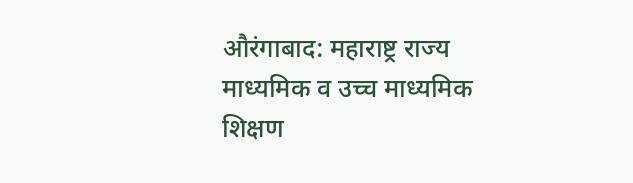औरंगाबाद: महाराष्ट्र राज्य माध्यमिक व उच्च माध्यमिक शिक्षण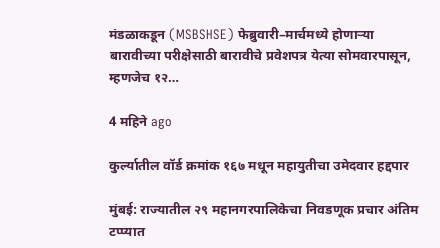मंडळाकडून (MSBSHSE) फेब्रुवारी–मार्चमध्ये होणाऱ्या बारावीच्या परीक्षेसाठी बारावीचे प्रवेशपत्र येत्या सोमवारपासून, म्हणजेच १२…

4 महिने ago

कुर्ल्यातील वॉर्ड क्रमांक १६७ मधून महायुतीचा उमेदवार हद्दपार

मुंबई: राज्यातील २९ महानगरपालिकेचा निवडणूक प्रचार अंतिम टप्प्यात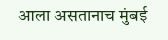आला असतानाच मुंबई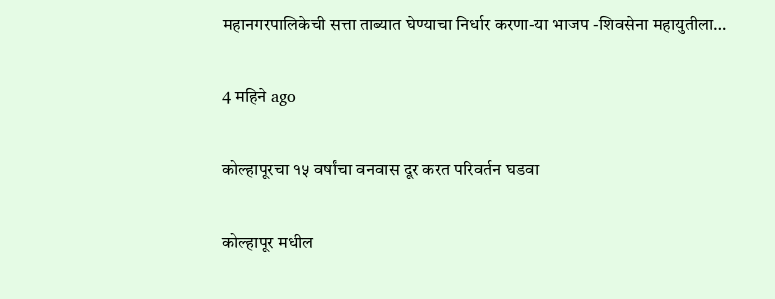महानगरपालिकेची सत्ता ताब्यात घेण्याचा निर्धार करणा-या भाजप -शिवसेना महायुतीला…

4 महिने ago

कोल्हापूरचा १५ वर्षांचा वनवास दूर करत परिवर्तन घडवा

कोल्हापूर मधील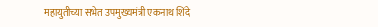महायुतीच्या सभेत उपमुख्यमंत्री एकनाथ शिंदे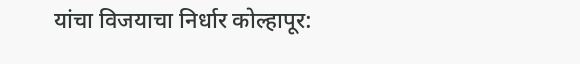यांचा विजयाचा निर्धार कोल्हापूर: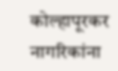कोल्हापूरकर नागरिकांना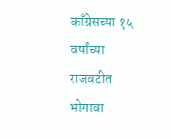काँग्रेसच्या १५ वर्षांच्या राजवटीत भोगावा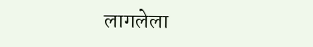लागलेला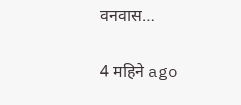वनवास…

4 महिने ago